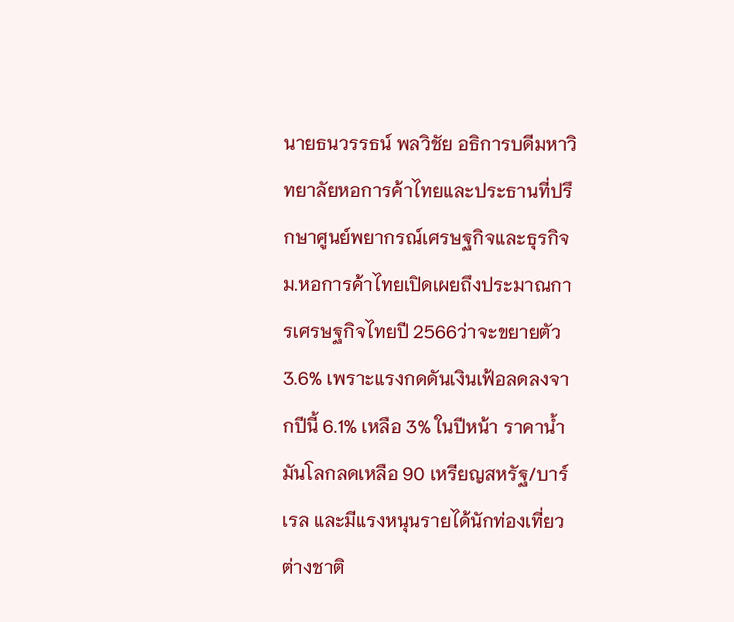นายธนวรรธน์ พลวิชัย อธิการบดีมหาวิทยาลัยหอการค้าไทยและประธานที่ปรึกษาศูนย์พยากรณ์เศรษฐกิจและธุรกิจ ม.หอการค้าไทยเปิดเผยถึงประมาณการเศรษฐกิจไทยปี 2566ว่าจะขยายตัว 3.6% เพราะแรงกดดันเงินเฟ้อลดลงจากปีนี้ 6.1% เหลือ 3% ในปีหน้า ราคาน้ำมันโลกลดเหลือ 90 เหรียญสหรัฐ/บาร์เรล และมีแรงหนุนรายได้นักท่องเที่ยวต่างชาติ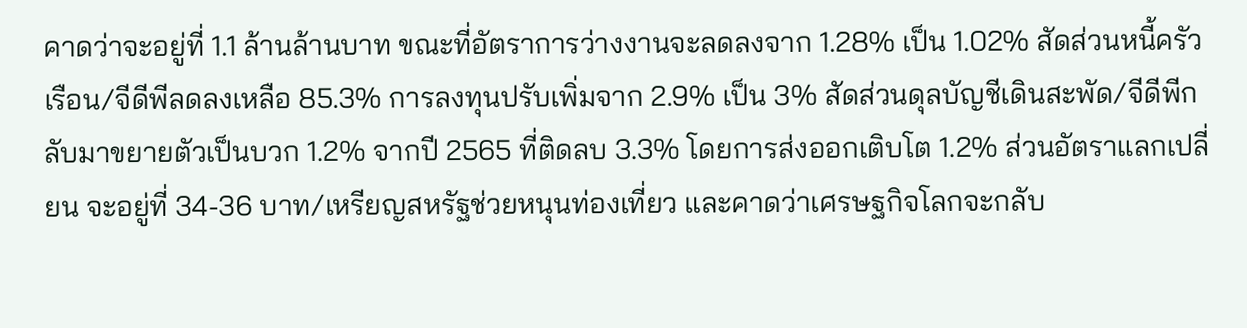คาดว่าจะอยู่ที่ 1.1 ล้านล้านบาท ขณะที่อัตราการว่างงานจะลดลงจาก 1.28% เป็น 1.02% สัดส่วนหนี้ครัวเรือน/จีดีพีลดลงเหลือ 85.3% การลงทุนปรับเพิ่มจาก 2.9% เป็น 3% สัดส่วนดุลบัญชีเดินสะพัด/จีดีพีกลับมาขยายตัวเป็นบวก 1.2% จากปี 2565 ที่ติดลบ 3.3% โดยการส่งออกเติบโต 1.2% ส่วนอัตราแลกเปลี่ยน จะอยู่ที่ 34-36 บาท/เหรียญสหรัฐช่วยหนุนท่องเที่ยว และคาดว่าเศรษฐกิจโลกจะกลับ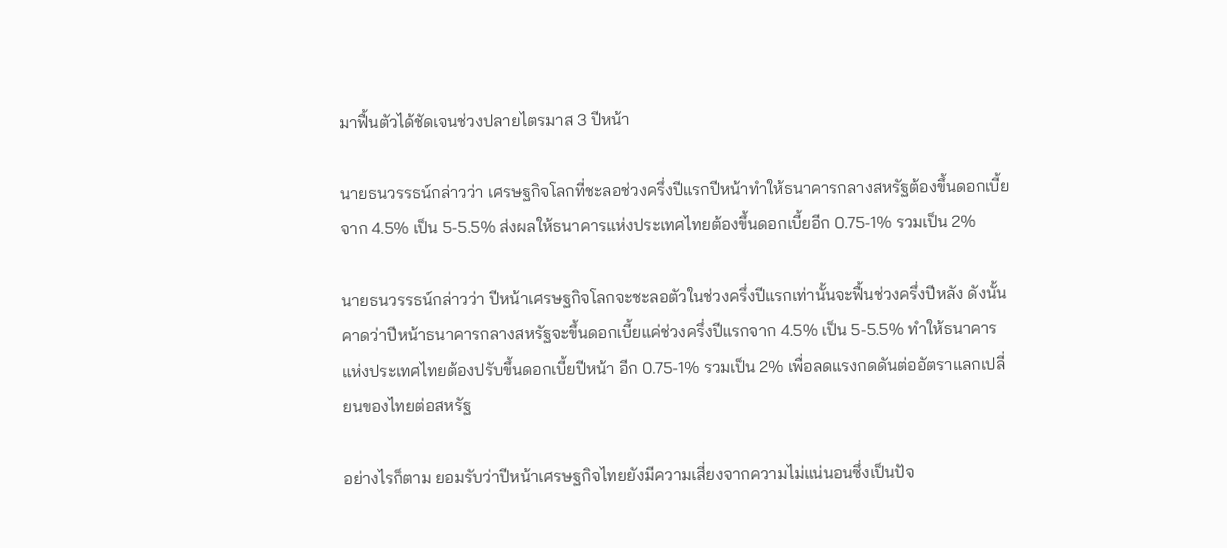มาฟื้นตัวได้ชัดเจนช่วงปลายไตรมาส 3 ปีหน้า

นายธนวรรธน์กล่าวว่า เศรษฐกิจโลกที่ชะลอช่วงครึ่งปีแรกปีหน้าทำให้ธนาคารกลางสหรัฐต้องขึ้นดอกเบี้ยจาก 4.5% เป็น 5-5.5% ส่งผลให้ธนาคารแห่งประเทศไทยต้องขึ้นดอกเบี้ยอีก 0.75-1% รวมเป็น 2%

นายธนวรรธน์กล่าวว่า ปีหน้าเศรษฐกิจโลกจะชะลอตัวในช่วงครึ่งปีแรกเท่านั้นจะฟื้นช่วงครึ่งปีหลัง ดังนั้นคาดว่าปีหน้าธนาคารกลางสหรัฐจะขึ้นดอกเบี้ยแค่ช่วงครึ่งปีแรกจาก 4.5% เป็น 5-5.5% ทำให้ธนาคารแห่งประเทศไทยต้องปรับขึ้นดอกเบี้ยปีหน้า อีก 0.75-1% รวมเป็น 2% เพื่อลดแรงกดดันต่ออัตราแลกเปลี่ยนของไทยต่อสหรัฐ

อย่างไรก็ตาม ยอมรับว่าปีหน้าเศรษฐกิจไทยยังมีความเสี่ยงจากความไม่แน่นอนซึ่งเป็นปัจ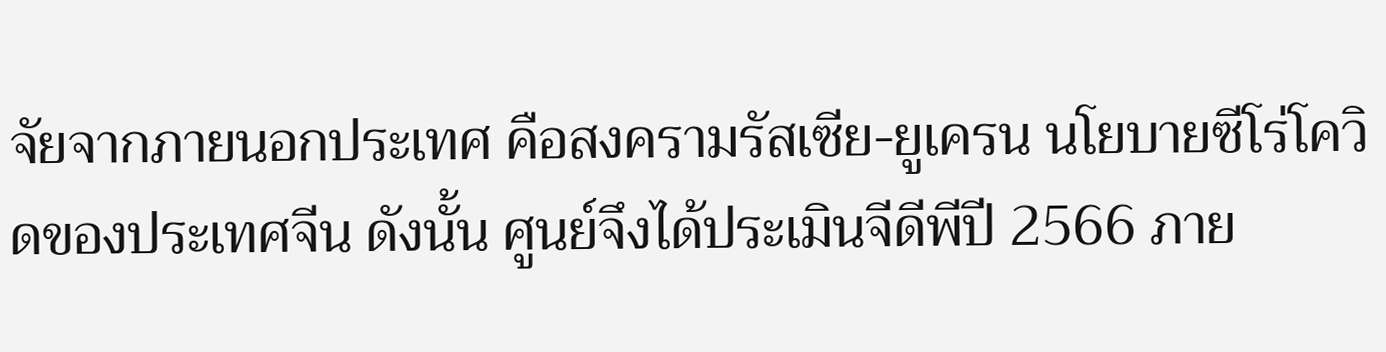จัยจากภายนอกประเทศ คือสงครามรัสเซีย-ยูเครน นโยบายซีโร่โควิดของประเทศจีน ดังนั้น ศูนย์จึงได้ประเมินจีดีพีปี 2566 ภาย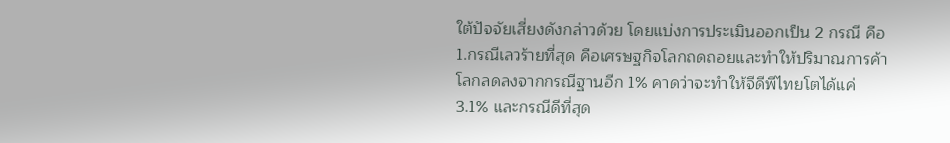ใต้ปัจจัยเสี่ยงดังกล่าวด้วย โดยแบ่งการประเมินออกเป็น 2 กรณี คือ 1.กรณีเลวร้ายที่สุด คือเศรษฐกิจโลกถดถอยและทำให้ปริมาณการค้าโลกลดลงจากกรณีฐานอีก 1% คาดว่าจะทำให้จีดีพีไทยโตได้แค่ 3.1% และกรณีดีที่สุด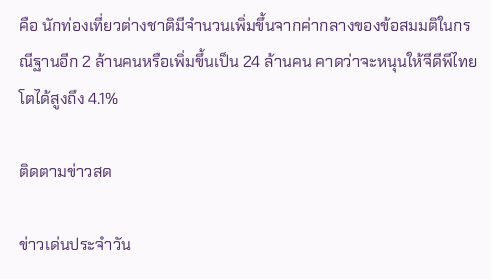คือ นักท่องเที่ยวต่างชาติมีจำนวนเพิ่มขึ้นจากค่ากลางของข้อสมมติในกรณีฐานอีก 2 ล้านคนหรือเพิ่มขึ้นเป็น 24 ล้านคน คาดว่าจะหนุนให้จีดีพีไทยโตได้สูงถึง 4.1%

ติดตามข่าวสด

ข่าวเด่นประจำวัน